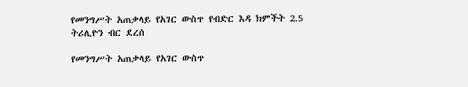የመንግሥት አጠቃላይ የአገር ውስጥ የብድር እዳ ክምችት 2.5 ትሪሊዮን ብር ደረሰ

የመንግሥት አጠቃላይ የአገር ውስጥ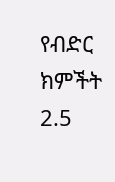የብድር ክምችት 2.5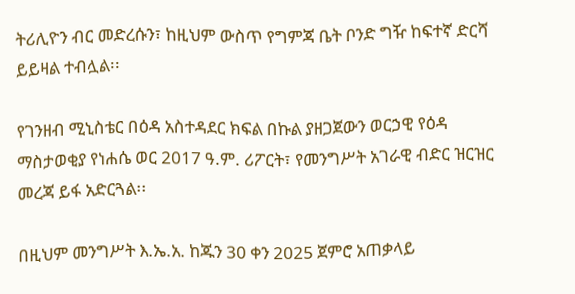ትሪሊዮን ብር መድረሱን፣ ከዚህም ውስጥ የግምጃ ቤት ቦንድ ግዥ ከፍተኛ ድርሻ ይይዛል ተብሏል፡፡

የገንዘብ ሚኒስቴር በዕዳ አስተዳደር ክፍል በኩል ያዘጋጀውን ወርኃዊ የዕዳ ማስታወቂያ የነሐሴ ወር 2017 ዓ.ም. ሪፖርት፣ የመንግሥት አገራዊ ብድር ዝርዝር መረጃ ይፋ አድርጓል፡፡

በዚህም መንግሥት እ.ኤ.አ. ከጁን 30 ቀን 2025 ጀምሮ አጠቃላይ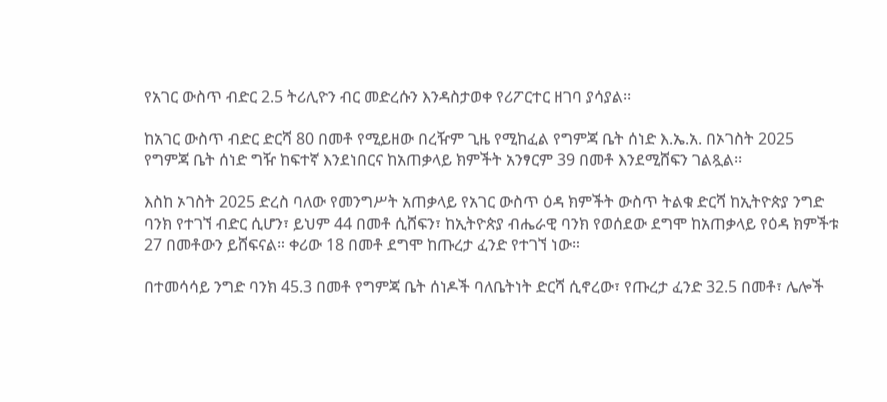የአገር ውስጥ ብድር 2.5 ትሪሊዮን ብር መድረሱን እንዳስታወቀ የሪፖርተር ዘገባ ያሳያል፡፡

ከአገር ውስጥ ብድር ድርሻ 80 በመቶ የሚይዘው በረዥም ጊዜ የሚከፈል የግምጃ ቤት ሰነድ እ.ኤ.አ. በኦገስት 2025 የግምጃ ቤት ሰነድ ግዥ ከፍተኛ እንደነበርና ከአጠቃላይ ክምችት አንፃርም 39 በመቶ እንደሚሸፍን ገልጿል፡፡

እስከ ኦገስት 2025 ድረስ ባለው የመንግሥት አጠቃላይ የአገር ውስጥ ዕዳ ክምችት ውስጥ ትልቁ ድርሻ ከኢትዮጵያ ንግድ ባንክ የተገኘ ብድር ሲሆን፣ ይህም 44 በመቶ ሲሸፍን፣ ከኢትዮጵያ ብሔራዊ ባንክ የወሰደው ደግሞ ከአጠቃላይ የዕዳ ክምችቱ 27 በመቶውን ይሸፍናል። ቀሪው 18 በመቶ ደግሞ ከጡረታ ፈንድ የተገኘ ነው።

በተመሳሳይ ንግድ ባንክ 45.3 በመቶ የግምጃ ቤት ሰነዶች ባለቤትነት ድርሻ ሲኖረው፣ የጡረታ ፈንድ 32.5 በመቶ፣ ሌሎች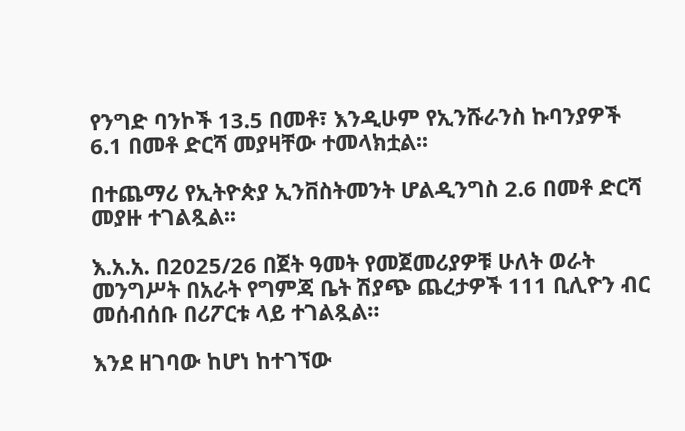የንግድ ባንኮች 13.5 በመቶ፣ እንዲሁም የኢንሹራንስ ኩባንያዎች 6.1 በመቶ ድርሻ መያዛቸው ተመላክቷል፡፡

በተጨማሪ የኢትዮጵያ ኢንቨስትመንት ሆልዲንግስ 2.6 በመቶ ድርሻ መያዙ ተገልጿል፡፡

እ.አ.አ. በ2025/26 በጀት ዓመት የመጀመሪያዎቹ ሁለት ወራት መንግሥት በአራት የግምጃ ቤት ሽያጭ ጨረታዎች 111 ቢሊዮን ብር መሰብሰቡ በሪፖርቱ ላይ ተገልጿል።

እንደ ዘገባው ከሆነ ከተገኘው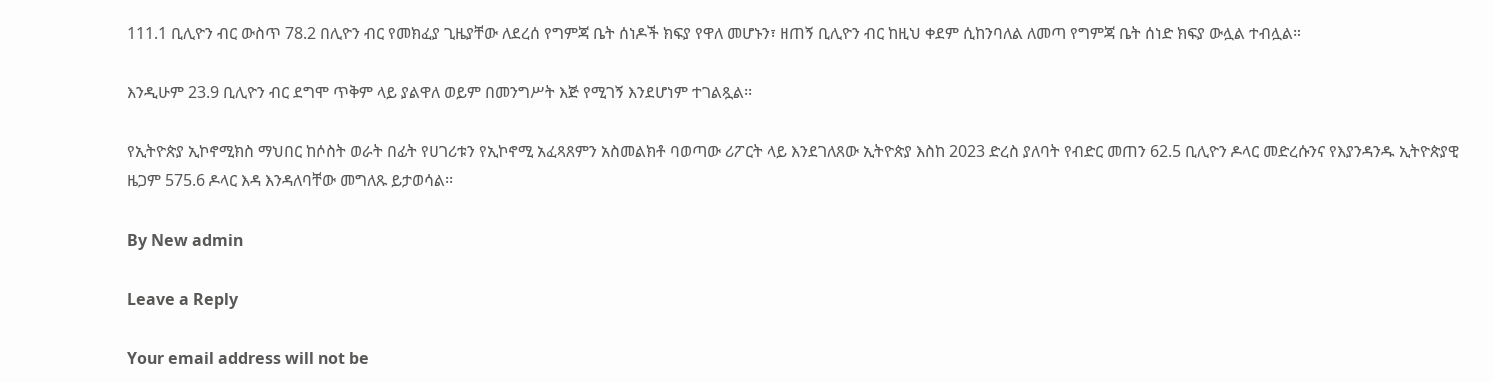111.1 ቢሊዮን ብር ውስጥ 78.2 በሊዮን ብር የመክፈያ ጊዜያቸው ለደረሰ የግምጃ ቤት ሰነዶች ክፍያ የዋለ መሆኑን፣ ዘጠኝ ቢሊዮን ብር ከዚህ ቀደም ሲከንባለል ለመጣ የግምጃ ቤት ሰነድ ክፍያ ውሏል ተብሏል።

እንዲሁም 23.9 ቢሊዮን ብር ደግሞ ጥቅም ላይ ያልዋለ ወይም በመንግሥት እጅ የሚገኝ እንደሆነም ተገልጿል፡፡

የኢትዮጵያ ኢኮኖሚክስ ማህበር ከሶስት ወራት በፊት የሀገሪቱን የኢኮኖሚ አፈጻጸምን አስመልክቶ ባወጣው ሪፖርት ላይ እንደገለጸው ኢትዮጵያ እስከ 2023 ድረስ ያለባት የብድር መጠን 62.5 ቢሊዮን ዶላር መድረሱንና የእያንዳንዱ ኢትዮጵያዊ ዜጋም 575.6 ዶላር እዳ እንዳለባቸው መግለጹ ይታወሳል፡፡

By New admin

Leave a Reply

Your email address will not be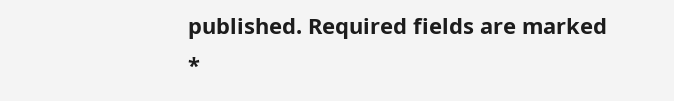published. Required fields are marked *